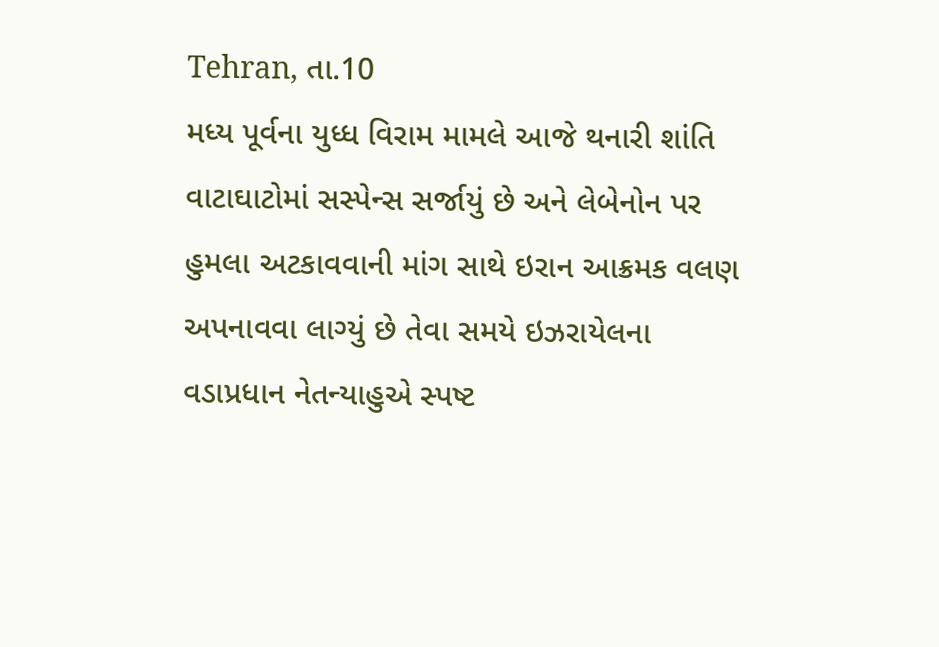Tehran, તા.10
મધ્ય પૂર્વના યુધ્ધ વિરામ મામલે આજે થનારી શાંતિ વાટાઘાટોમાં સસ્પેન્સ સર્જાયું છે અને લેબેનોન પર હુમલા અટકાવવાની માંગ સાથે ઇરાન આક્રમક વલણ અપનાવવા લાગ્યું છે તેવા સમયે ઇઝરાયેલના વડાપ્રધાન નેતન્યાહુએ સ્પષ્ટ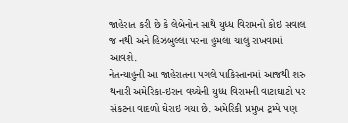જાહેરાત કરી છે કે લેબેનોન સાથે યુધ્ધ વિરામનો કોઇ સવાલ જ નથી અને હિઝબુલ્લા પરના હુમલા ચાલુ રાખવામાં આવશે.
નેતન્યાહુની આ જાહેરાતના પગલે પાકિસ્તાનમાં આજથી શરુ થનારી અમેરિકા-ઇરાન વચ્ચેની યુધ્ધ વિરામની વાટાઘાટો પર સંકટના વાદળો ઘેરાઇ ગયા છે. અમેરિકી પ્રમુખ ટ્રમ્પે પણ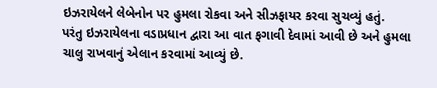ઇઝરાયેલને લેબેનોન પર હુમલા રોકવા અને સીઝફાયર કરવા સુચવ્યું હતું.
પરંતુ ઇઝરાયેલના વડાપ્રધાન દ્વારા આ વાત ફગાવી દેવામાં આવી છે અને હુમલા ચાલુ રાખવાનું એલાન કરવામાં આવ્યું છે.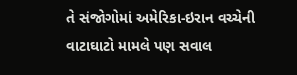તે સંજોગોમાં અમેરિકા-ઇરાન વચ્ચેની વાટાઘાટો મામલે પણ સવાલ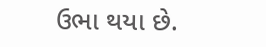ઉભા થયા છે.